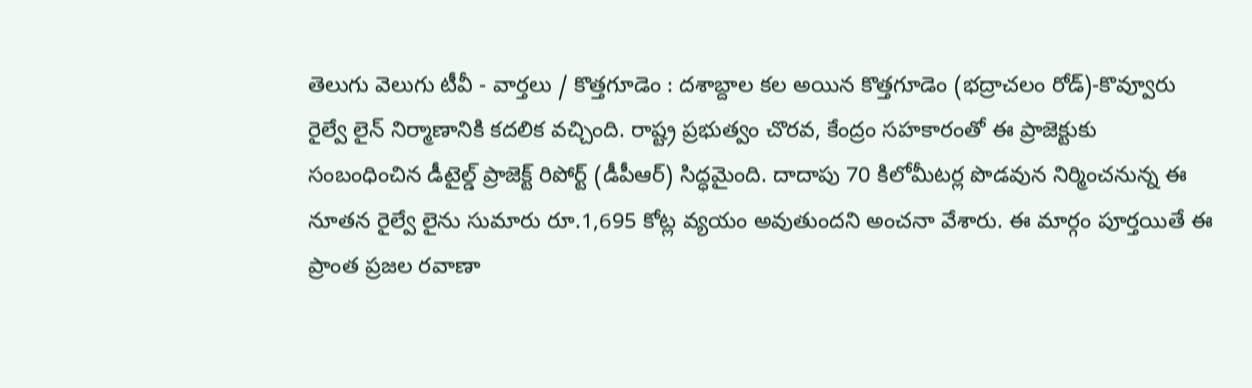తెలుగు వెలుగు టీవీ - వార్తలు / కొత్తగూడెం : దశాబ్దాల కల అయిన కొత్తగూడెం (భద్రాచలం రోడ్)-కొవ్వూరు రైల్వే లైన్ నిర్మాణానికి కదలిక వచ్చింది. రాష్ట్ర ప్రభుత్వం చొరవ, కేంద్రం సహకారంతో ఈ ప్రాజెక్టుకు సంబంధించిన డీటైల్డ్ ప్రాజెక్ట్ రిపోర్ట్ (డీపీఆర్) సిద్ధమైంది. దాదాపు 70 కిలోమీటర్ల పొడవున నిర్మించనున్న ఈ నూతన రైల్వే లైను సుమారు రూ.1,695 కోట్ల వ్యయం అవుతుందని అంచనా వేశారు. ఈ మార్గం పూర్తయితే ఈ ప్రాంత ప్రజల రవాణా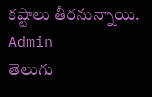కష్టాలు తీరనున్నాయి.
Admin
తెలుగు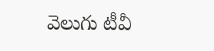వెలుగు టీవీ